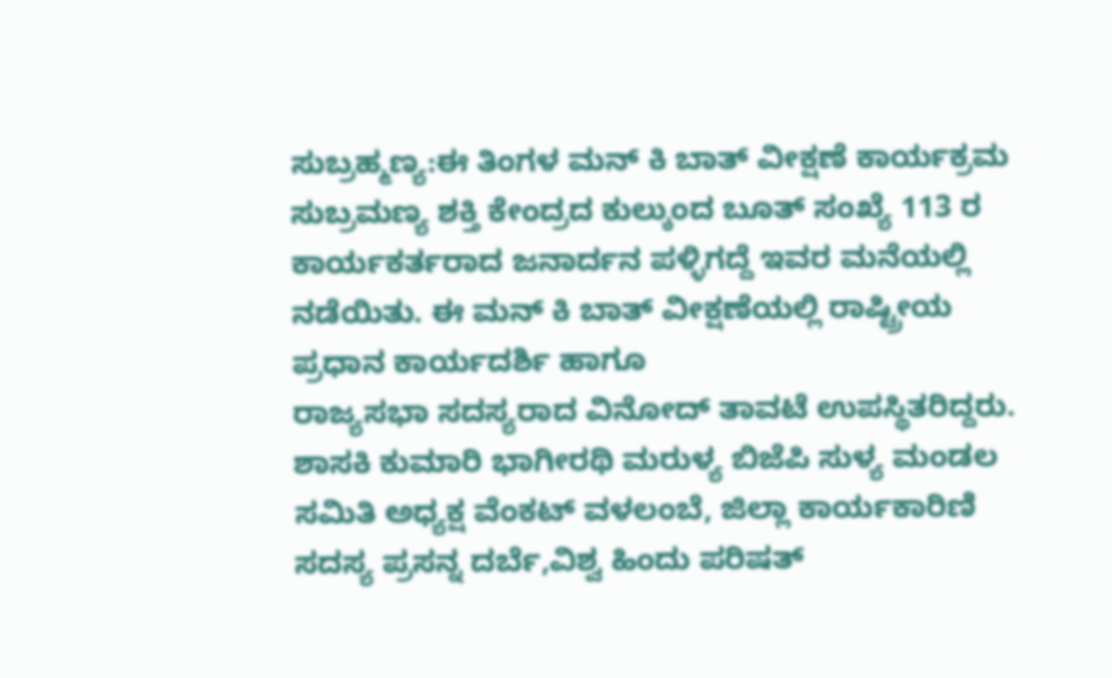ಸುಬ್ರಹ್ಮಣ್ಯ:ಈ ತಿಂಗಳ ಮನ್ ಕಿ ಬಾತ್ ವೀಕ್ಷಣೆ ಕಾರ್ಯಕ್ರಮ ಸುಬ್ರಮಣ್ಯ ಶಕ್ತಿ ಕೇಂದ್ರದ ಕುಲ್ಕುಂದ ಬೂತ್ ಸಂಖ್ಯೆ 113 ರ ಕಾರ್ಯಕರ್ತರಾದ ಜನಾರ್ದನ ಪಳ್ಳಿಗದ್ದೆ ಇವರ ಮನೆಯಲ್ಲಿ ನಡೆಯಿತು. ಈ ಮನ್ ಕಿ ಬಾತ್ ವೀಕ್ಷಣೆಯಲ್ಲಿ ರಾಷ್ಟ್ರೀಯ ಪ್ರಧಾನ ಕಾರ್ಯದರ್ಶಿ ಹಾಗೂ
ರಾಜ್ಯಸಭಾ ಸದಸ್ಯರಾದ ವಿನೋದ್ ತಾವಟೆ ಉಪಸ್ಥಿತರಿದ್ದರು. ಶಾಸಕಿ ಕುಮಾರಿ ಭಾಗೀರಥಿ ಮರುಳ್ಯ ಬಿಜೆಪಿ ಸುಳ್ಯ ಮಂಡಲ ಸಮಿತಿ ಅಧ್ಯಕ್ಷ ವೆಂಕಟ್ ವಳಲಂಬೆ, ಜಿಲ್ಲಾ ಕಾರ್ಯಕಾರಿಣಿ ಸದಸ್ಯ ಪ್ರಸನ್ನ ದರ್ಬೆ,ವಿಶ್ವ ಹಿಂದು ಪರಿಷತ್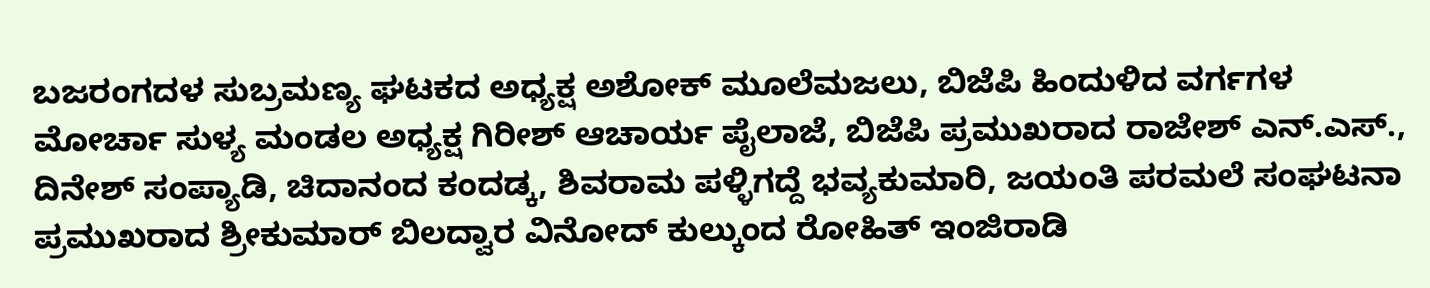ಬಜರಂಗದಳ ಸುಬ್ರಮಣ್ಯ ಘಟಕದ ಅಧ್ಯಕ್ಷ ಅಶೋಕ್ ಮೂಲೆಮಜಲು, ಬಿಜೆಪಿ ಹಿಂದುಳಿದ ವರ್ಗಗಳ ಮೋರ್ಚಾ ಸುಳ್ಯ ಮಂಡಲ ಅಧ್ಯಕ್ಷ ಗಿರೀಶ್ ಆಚಾರ್ಯ ಪೈಲಾಜೆ, ಬಿಜೆಪಿ ಪ್ರಮುಖರಾದ ರಾಜೇಶ್ ಎನ್.ಎಸ್., ದಿನೇಶ್ ಸಂಪ್ಯಾಡಿ, ಚಿದಾನಂದ ಕಂದಡ್ಕ, ಶಿವರಾಮ ಪಳ್ಳಿಗದ್ದೆ ಭವ್ಯಕುಮಾರಿ, ಜಯಂತಿ ಪರಮಲೆ ಸಂಘಟನಾ ಪ್ರಮುಖರಾದ ಶ್ರೀಕುಮಾರ್ ಬಿಲದ್ವಾರ ವಿನೋದ್ ಕುಲ್ಕುಂದ ರೋಹಿತ್ ಇಂಜಿರಾಡಿ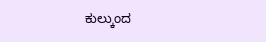ಕುಲ್ಕುಂದ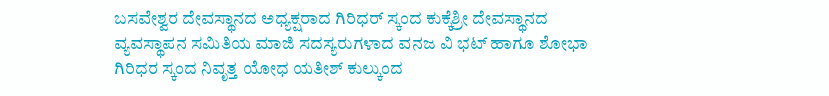ಬಸವೇಶ್ವರ ದೇವಸ್ಥಾನದ ಅಧ್ಯಕ್ಷರಾದ ಗಿರಿಧರ್ ಸ್ಕಂದ ಕುಕ್ಕೆಶ್ರೀ ದೇವಸ್ಥಾನದ ವ್ಯವಸ್ಥಾಪನ ಸಮಿತಿಯ ಮಾಜಿ ಸದಸ್ಯರುಗಳಾದ ವನಜ ವಿ ಭಟ್ ಹಾಗೂ ಶೋಭಾ ಗಿರಿಧರ ಸ್ಕಂದ ನಿವೃತ್ತ ಯೋಧ ಯತೀಶ್ ಕುಲ್ಕುಂದ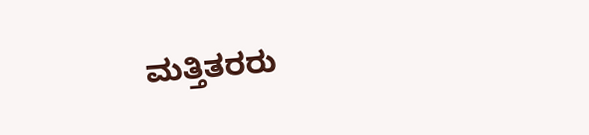ಮತ್ತಿತರರು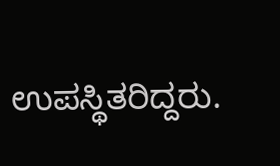ಉಪಸ್ಥಿತರಿದ್ದರು.